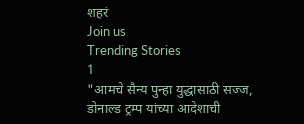शहरं
Join us
Trending Stories
1
"आमचे सैन्य पुन्हा युद्धासाठी सज्ज, डोनाल्ड ट्रम्प यांच्या आदेशाची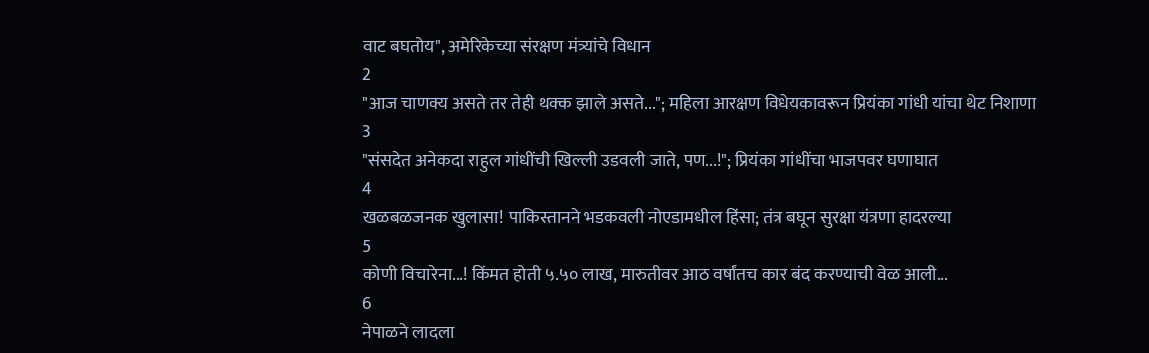वाट बघतोय", अमेरिकेच्या संरक्षण मंत्र्यांचे विधान
2
"आज चाणक्य असते तर तेही थक्क झाले असते..."; महिला आरक्षण विधेयकावरून प्रियंका गांधी यांचा थेट निशाणा
3
"संसदेत अनेकदा राहुल गांधींची खिल्ली उडवली जाते, पण...!"; प्रियंका गांधींचा भाजपवर घणाघात
4
खळबळजनक खुलासा! पाकिस्तानने भडकवली नोएडामधील हिंसा; तंत्र बघून सुरक्षा यंत्रणा हादरल्या
5
कोणी विचारेना...! किंमत होती ५.५० लाख, मारुतीवर आठ वर्षांतच कार बंद करण्याची वेळ आली...
6
नेपाळने लादला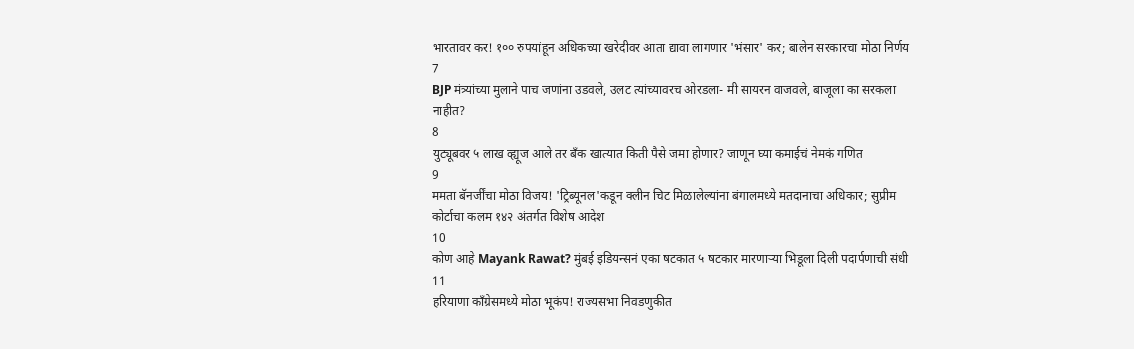भारतावर कर! १०० रुपयांहून अधिकच्या खरेदीवर आता द्यावा लागणार 'भंसार' कर; बालेन सरकारचा मोठा निर्णय
7
BJP मंत्र्यांच्या मुलाने पाच जणांना उडवले, उलट त्यांच्यावरच ओरडला- मी सायरन वाजवले, बाजूला का सरकला नाहीत?
8
युट्यूबवर ५ लाख व्ह्यूज आले तर बँक खात्यात किती पैसे जमा होणार? जाणून घ्या कमाईचं नेमकं गणित
9
ममता बॅनर्जींचा मोठा विजय! 'ट्रिब्यूनल'कडून क्लीन चिट मिळालेल्यांना बंगालमध्ये मतदानाचा अधिकार; सुप्रीम कोर्टाचा कलम १४२ अंतर्गत विशेष आदेश
10
कोण आहे Mayank Rawat? मुंबई इडियन्सनं एका षटकात ५ षटकार मारणाऱ्या भिडूला दिली पदार्पणाची संधी
11
हरियाणा काँग्रेसमध्ये मोठा भूकंप! राज्यसभा निवडणुकीत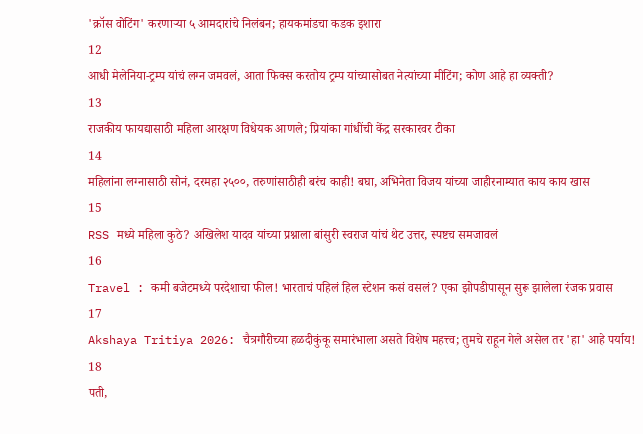'क्रॉस वोटिंग' करणाऱ्या ५ आमदारांचे निलंबन; हायकमांडचा कडक इशारा
12
आधी मेलेनिया-ट्रम्प यांचं लग्न जमवलं, आता फिक्स करतोय ट्रम्प यांच्यासोबत नेत्यांच्या मीटिंग; कोण आहे हा व्यक्ती?
13
राजकीय फायद्यासाठी महिला आरक्षण विधेयक आणले; प्रियांका गांधींची केंद्र सरकारवर टीका
14
महिलांना लग्नासाठी सोनं, दरमहा २५००, तरुणांसाठीही बरंच काही! बघा, अभिनेता विजय यांच्या जाहीरनाम्यात काय काय खास
15
RSS मध्ये महिला कुठे? अखिलेश यादव यांच्या प्रश्नाला बांसुरी स्वराज यांचं थेट उत्तर, स्पष्टच समजावलं
16
Travel : कमी बजेटमध्ये परदेशाचा फील! भारताचं पहिलं हिल स्टेशन कसं वसलं? एका झोपडीपासून सुरू झालेला रंजक प्रवास
17
Akshaya Tritiya 2026: चैत्रगौरीच्या हळदीकुंकू समारंभाला असते विशेष महत्त्व; तुमचे राहून गेले असेल तर 'हा' आहे पर्याय!
18
पती,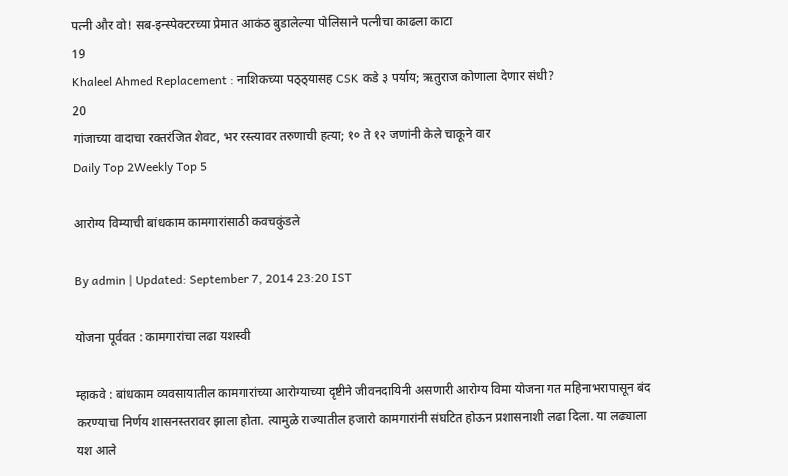पत्नी और वो! सब-इन्स्पेक्टरच्या प्रेमात आकंठ बुडालेल्या पोलिसाने पत्नीचा काढला काटा
19
Khaleel Ahmed Replacement : नाशिकच्या पठ्ठ्यासह CSK कडे ३ पर्याय; ऋतुराज कोणाला देणार संधी?
20
गांजाच्या वादाचा रक्तरंजित शेवट, भर रस्त्यावर तरुणाची हत्या; १० ते १२ जणांनी केले चाकूने वार
Daily Top 2Weekly Top 5

आरोग्य विम्याची बांधकाम कामगारांसाठी कवचकुंडले

By admin | Updated: September 7, 2014 23:20 IST

योजना पूर्ववत : कामगारांचा लढा यशस्वी

म्हाकवे : बांधकाम व्यवसायातील कामगारांच्या आरोग्याच्या दृष्टीने जीवनदायिनी असणारी आरोग्य विमा योजना गत महिनाभरापासून बंद करण्याचा निर्णय शासनस्तरावर झाला होता. त्यामुळे राज्यातील हजारो कामगारांनी संघटित होऊन प्रशासनाशी लढा दिला. या लढ्याला यश आले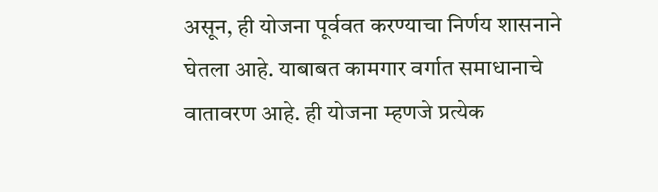असून, ही योजना पूर्ववत करण्याचा निर्णय शासनाने घेतला आहे. याबाबत कामगार वर्गात समाधानाचे वातावरण आहे. ही योजना म्हणजे प्रत्येक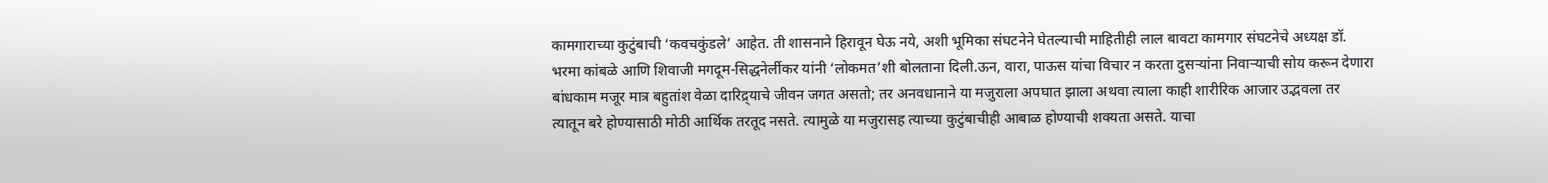कामगाराच्या कुटुंबाची ‘कवचकुंडले’ आहेत. ती शासनाने हिरावून घेऊ नये, अशी भूमिका संघटनेने घेतल्याची माहितीही लाल बावटा कामगार संघटनेचे अध्यक्ष डॉ. भरमा कांबळे आणि शिवाजी मगदूम-सिद्धनेर्लीकर यांनी ‘लोकमत’शी बोलताना दिली.ऊन, वारा, पाऊस यांचा विचार न करता दुसऱ्यांना निवाऱ्याची सोय करून देणारा बांधकाम मजूर मात्र बहुतांश वेळा दारिद्र्याचे जीवन जगत असतो; तर अनवधानाने या मजुराला अपघात झाला अथवा त्याला काही शारीरिक आजार उद्भवला तर त्यातून बरे होण्यासाठी मोठी आर्थिक तरतूद नसते. त्यामुळे या मजुरासह त्याच्या कुटुंबाचीही आबाळ होण्याची शक्यता असते. याचा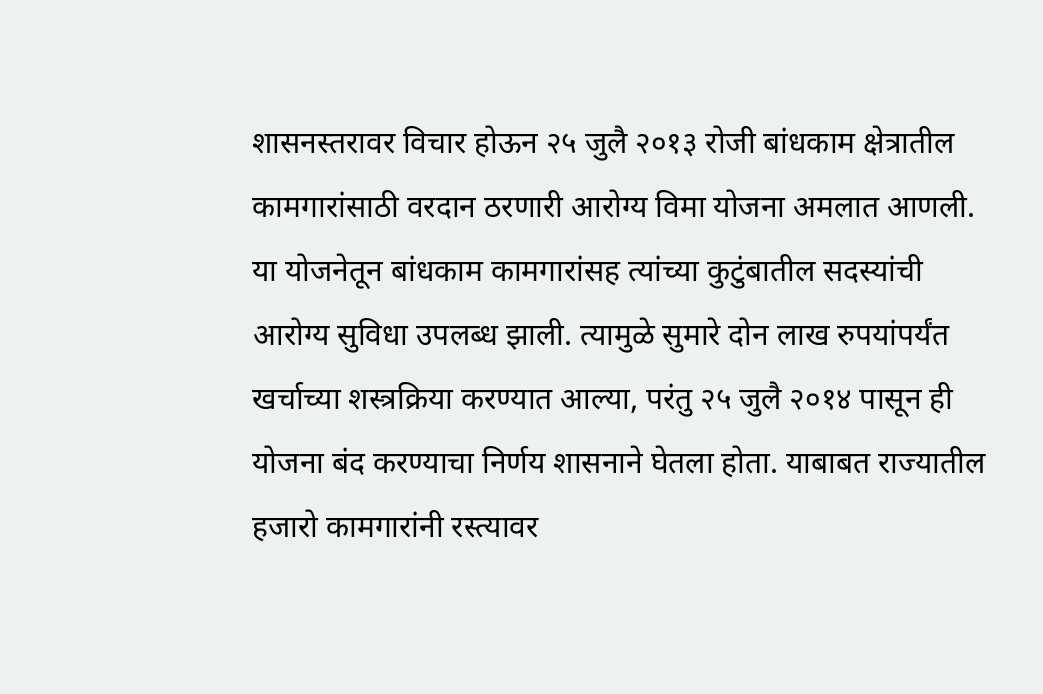शासनस्तरावर विचार होऊन २५ जुलै २०१३ रोजी बांधकाम क्षेत्रातील कामगारांसाठी वरदान ठरणारी आरोग्य विमा योजना अमलात आणली. या योजनेतून बांधकाम कामगारांसह त्यांच्या कुटुंबातील सदस्यांची आरोग्य सुविधा उपलब्ध झाली. त्यामुळे सुमारे दोन लाख रुपयांपर्यंत खर्चाच्या शस्त्रक्रिया करण्यात आल्या, परंतु २५ जुलै २०१४ पासून ही योजना बंद करण्याचा निर्णय शासनाने घेतला होता. याबाबत राज्यातील हजारो कामगारांनी रस्त्यावर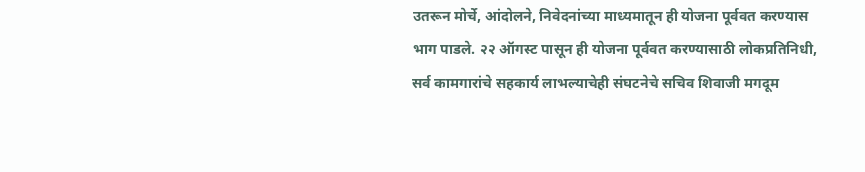उतरून मोर्चे, आंदोलने, निवेदनांच्या माध्यमातून ही योजना पूर्ववत करण्यास भाग पाडले. २२ ऑगस्ट पासून ही योजना पूर्ववत करण्यासाठी लोकप्रतिनिधी, सर्व कामगारांचे सहकार्य लाभल्याचेही संघटनेचे सचिव शिवाजी मगदूम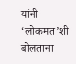यांनी ‘लोकमत’शी बोलताना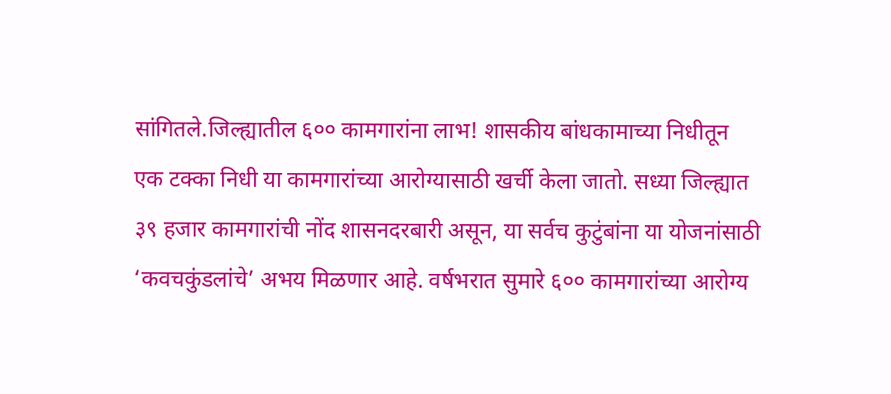सांगितले.जिल्ह्यातील ६०० कामगारांना लाभ! शासकीय बांधकामाच्या निधीतून एक टक्का निधी या कामगारांच्या आरोग्यासाठी खर्ची केला जातो. सध्या जिल्ह्यात ३९ हजार कामगारांची नोंद शासनदरबारी असून, या सर्वच कुटुंबांना या योजनांसाठी ‘कवचकुंडलांचे’ अभय मिळणार आहे. वर्षभरात सुमारे ६०० कामगारांच्या आरोग्य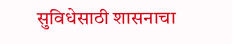सुविधेसाठी शासनाचा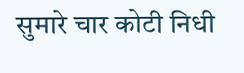सुमारे चार कोटी निधी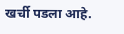खर्ची पडला आहे.